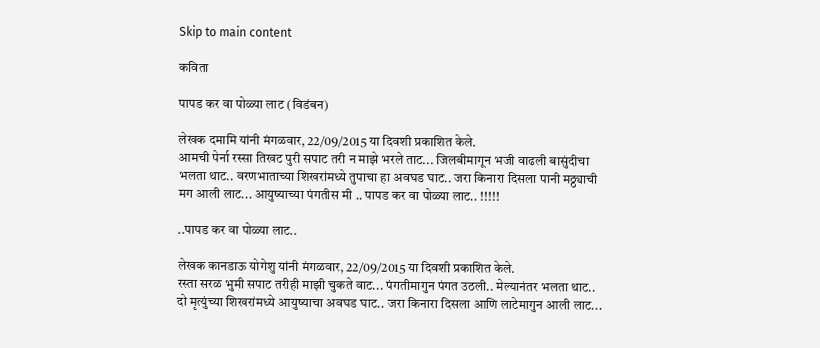Skip to main content

कविता

पापड कर वा पोळ्या लाट (विडंबन)

लेखक दमामि यांनी मंगळवार, 22/09/2015 या दिवशी प्रकाशित केले.
आमची पेर्ना रस्सा तिखट पुरी सपाट तरी न माझे भरले ताट... जिलबीमागून भजी वाढली बासुंदीचा भलता थाट.. वरणभाताच्या शिखरांमध्ये तुपाचा हा अवघड घाट.. जरा किनारा दिसला पानी मठ्ठ्याची मग आली लाट... आयुष्याच्या पंगतीस मी .. पापड कर वा पोळ्या लाट.. !!!!!

..पापड कर वा पोळ्या लाट..

लेखक कानडाऊ योगेशु यांनी मंगळवार, 22/09/2015 या दिवशी प्रकाशित केले.
रस्ता सरळ भुमी सपाट तरीही माझी चुकते वाट... पंगतीमागुन पंगत उठली.. मेल्यानंतर भलता थाट.. दो मृत्युंच्या शिखरांमध्ये आयुष्याचा अवघड घाट.. जरा किनारा दिसला आणि लाटेमागुन आली लाट...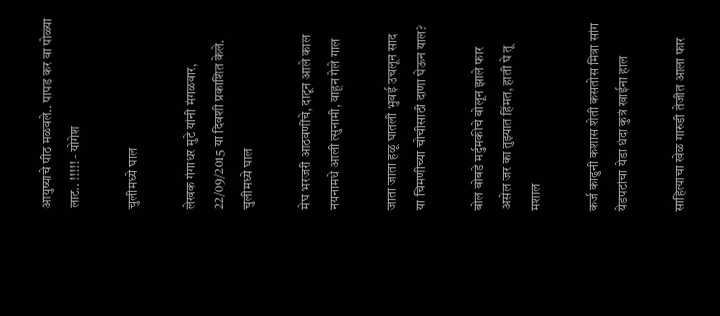आयुष्याचे पीठ मळवले.. पापड कर वा पोळ्या लाट.. !!!!! - योगेश

चुलीमध्ये घाल

लेखक गंगाधर मुटे यांनी मंगळवार, 22/09/2015 या दिवशी प्रकाशित केले.
चुलीमध्ये घाल

मेघ भरजरी आठवणींचे, दाटून आले काल
नयनामधे आली त्सुनामी, वाहून गेले गाल

जाता जाता हळू घातली भुवई उचलून साद
या चिमणीच्या चोचीसाठी दाणा घेऊन याल?

बोल बोबडे मर्दुमकीचे बोलून झाले फार
असेल जर का तुझ्यात हिंमत, हाती घे तू मशाल

कर्ज काढुनी कशास शेती कसतोस मित्रा सांग
येडपटांचा येडा धंदा कुत्रं खाईना हाल

साहित्याचा खेळ गारुडी तेजीत आला फार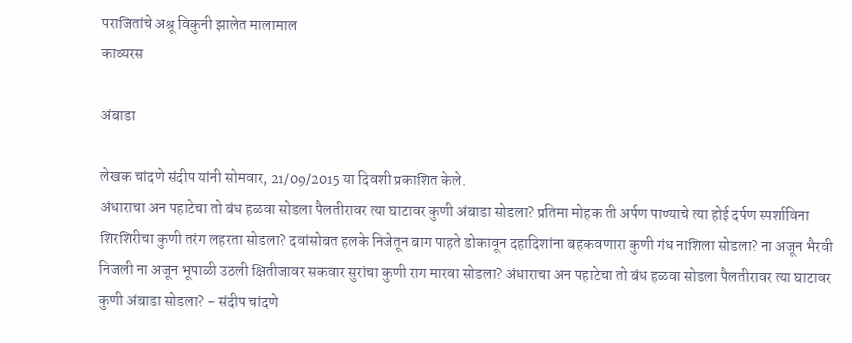पराजितांचे अश्रू विकुनी झालेत मालामाल
काव्यरस

अंबाडा

लेखक चांदणे संदीप यांनी सोमवार, 21/09/2015 या दिवशी प्रकाशित केले.
अंधाराचा अन पहाटेचा तो बंध हळवा सोडला पैलतीरावर त्या घाटावर कुणी अंबाडा सोडला? प्रतिमा मोहक ती अर्पण पाण्याचे त्या होई दर्पण स्पर्शाविना शिरशिरीचा कुणी तरंग लहरता सोडला? दवांसोबत हलके निजेतून बाग पाहते डोकावून दहादिशांना बहकवणारा कुणी गंध नाशिला सोडला? ना अजून भैरवी निजली ना अजून भूपाळी उठली क्षितीजावर सकवार सुरांचा कुणी राग मारवा सोडला? अंधाराचा अन पहाटेचा तो बंध हळवा सोडला पैलतीरावर त्या घाटावर कुणी अंबाडा सोडला? - संदीप चांदणे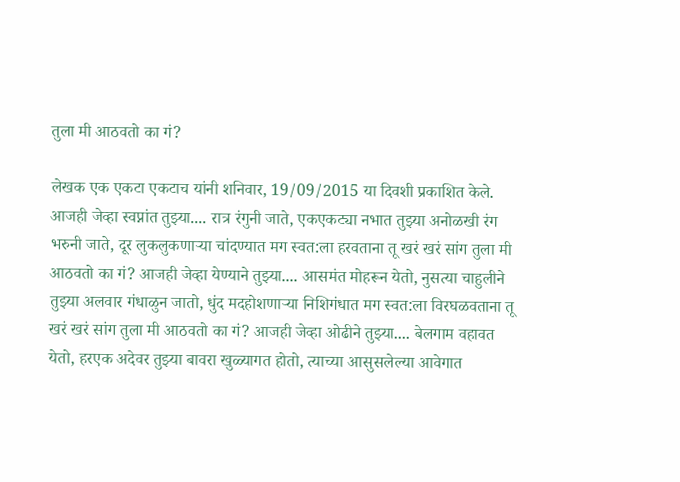तुला मी आठवतो का गं?

लेखक एक एकटा एकटाच यांनी शनिवार, 19/09/2015 या दिवशी प्रकाशित केले.
आजही जेव्हा स्वप्नांत तुझ्या.... रात्र रंगुनी जाते, एकएकट्या नभात तुझ्या अनोळखी रंग भरुनी जाते, दूर लुकलुकणाऱ्या चांदण्यात मग स्वत:ला हरवताना तू खरं खरं सांग तुला मी आठवतो का गं? आजही जेव्हा येण्याने तुझ्या.... आसमंत मोहरून येतो, नुसत्या चाहुलीने तुझ्या अलवार गंधाळुन जातो, धुंद मदहोशणाऱ्या निशिगंधात मग स्वत:ला विरघळवताना तू खरं खरं सांग तुला मी आठवतो का गं? आजही जेव्हा ओढीने तुझ्या.... बेलगाम वहावत येतो, हरएक अदेवर तुझ्या बावरा खुळ्यागत होतो, त्याच्या आसुसलेल्या आवेगात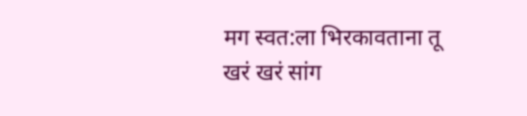मग स्वत:ला भिरकावताना तू खरं खरं सांग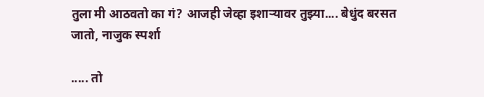तुला मी आठवतो का गं? आजही जेव्हा इशाऱ्यावर तुझ्या.... बेधुंद बरसत जातो, नाजुक स्पर्शा

..... तो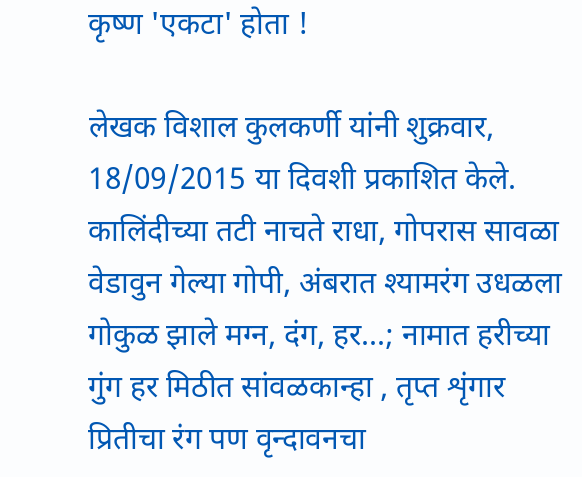कृष्ण 'एकटा' होता !

लेखक विशाल कुलकर्णी यांनी शुक्रवार, 18/09/2015 या दिवशी प्रकाशित केले.
कालिंदीच्या तटी नाचते राधा, गोपरास सावळा वेडावुन गेल्या गोपी, अंबरात श्यामरंग उधळला गोकुळ झाले मग्न, दंग, हर...; नामात हरीच्या गुंग हर मिठीत सांवळकान्हा , तृप्त शृंगार प्रितीचा रंग पण वृन्दावनचा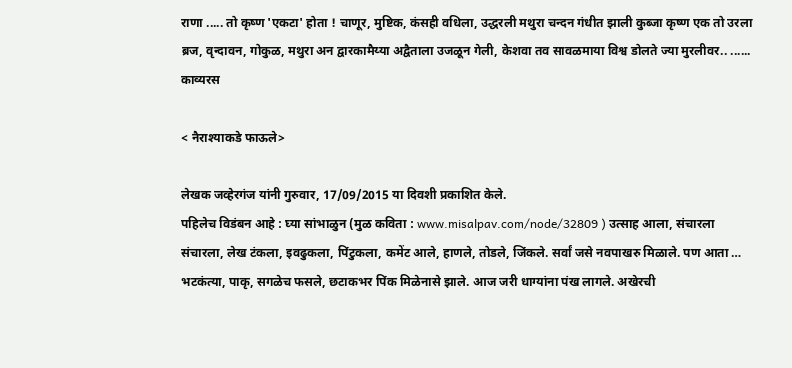राणा ..... तो कृष्ण 'एकटा' होता ! चाणूर, मुष्टिक, कंसही वधिला, उद्धरली मथुरा चन्दन गंधीत झाली कुब्जा कृष्ण एक तो उरला ब्रज, वृन्दावन, गोकुळ, मथुरा अन द्वारकामैय्या अद्वैताला उजळून गेली, केशवा तव सावळमाया विश्व डोलते ज्या मुरलीवर.. ......
काव्यरस

< नैराश्याकडे फाऊले>

लेखक जव्हेरगंज यांनी गुरुवार, 17/09/2015 या दिवशी प्रकाशित केले.
पहिलेच विडंबन आहे : घ्या सांभाळुन (मुळ कविता : www.misalpav.com/node/32809 ) उत्साह आला, संचारला संचारला, लेख टंकला, इवढुकला, पिंटुकला, कमेंट आले, हाणले, तोडले, जिंकले. सर्वां जसे नवपाखरु मिळाले. पण आता … भटकंत्या, पाकृ, सगळेच फसले, छटाकभर पिंक मिळेनासे झाले. आज जरी धाग्यांना पंख लागले. अखेरची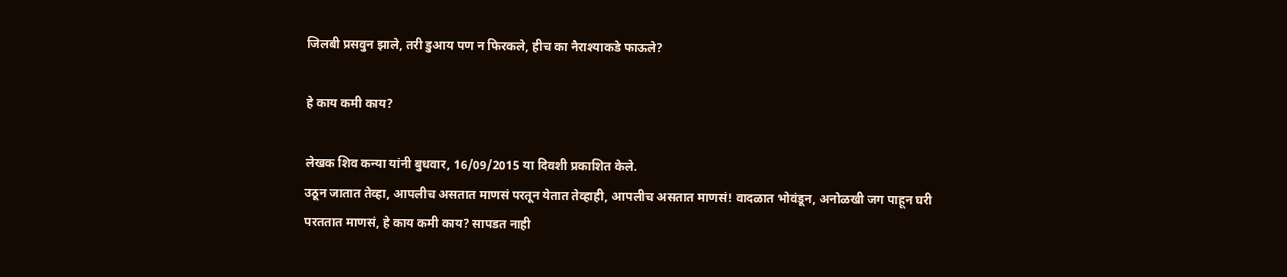जिलबी प्रसवुन झाले, तरी डुआय पण न फिरकले, हीच का नैराश्याकडे फाऊले?

हे काय कमी काय?

लेखक शिव कन्या यांनी बुधवार, 16/09/2015 या दिवशी प्रकाशित केले.
उठून जातात तेव्हा, आपलीच असतात माणसं परतून येतात तेव्हाही, आपलीच असतात माणसं! वादळात भोवंडून, अनोळखी जग पाहून घरी परततात माणसं, हे काय कमी काय? सापडत नाही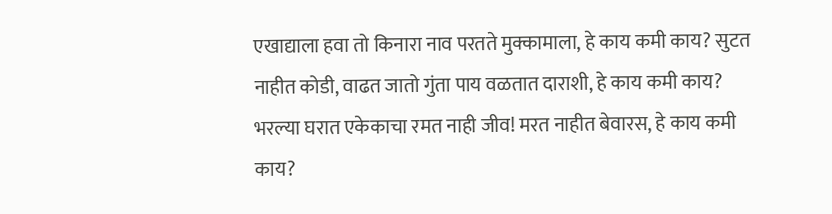एखाद्याला हवा तो किनारा नाव परतते मुक्कामाला, हे काय कमी काय? सुटत नाहीत कोडी, वाढत जातो गुंता पाय वळतात दाराशी, हे काय कमी काय? भरल्या घरात एकेकाचा रमत नाही जीव! मरत नाहीत बेवारस, हे काय कमी काय?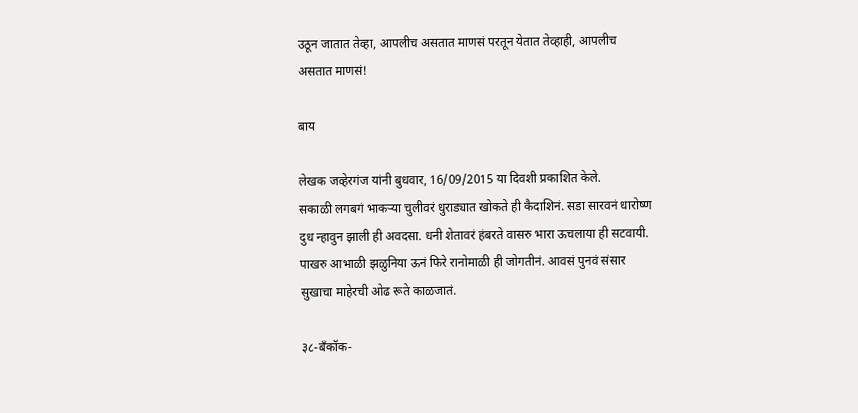उठून जातात तेव्हा, आपलीच असतात माणसं परतून येतात तेव्हाही, आपलीच असतात माणसं!

बाय

लेखक जव्हेरगंज यांनी बुधवार, 16/09/2015 या दिवशी प्रकाशित केले.
सकाळी लगबगं भाकऱ्या चुलीवरं धुराड्यात खोकते ही कैदाशिनं. सडा सारवनं धारोष्ण दुध न्हावुन झाली ही अवदसा. धनी शेतावरं हंबरते वासरु भारा ऊचलाया ही सटवायी. पाखरु आभाळी झळुनिया ऊनं फिरे रानोमाळी ही जोगतीनं. आवसं पुनवं संसार सुखाचा माहेरची ओढ रूते काळजातं.

३८-बँकॉक-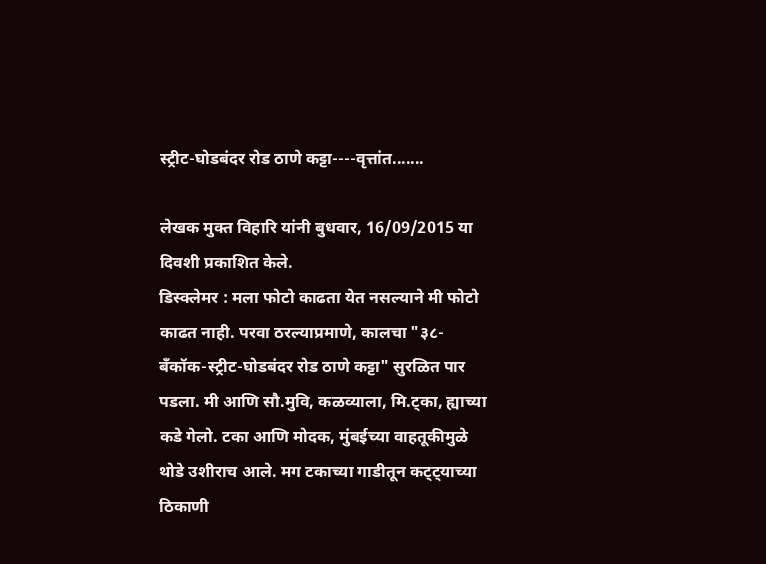स्ट्रीट-घोडबंदर रोड ठाणे कट्टा----वृत्तांत.......

लेखक मुक्त विहारि यांनी बुधवार, 16/09/2015 या दिवशी प्रकाशित केले.
डिस्क्लेमर : मला फोटो काढता येत नसल्याने मी फोटो काढत नाही. परवा ठरल्याप्रमाणे, कालचा "३८-बँकॉक-स्ट्रीट-घोडबंदर रोड ठाणे कट्टा" सुरळित पार पडला. मी आणि सौ.मुवि, कळव्याला, मि.ट्का, ह्याच्या कडे गेलो. टका आणि मोदक, मुंबईच्या वाहतूकीमुळे थोडे उशीराच आले. मग टकाच्या गाडीतून कट्ट्याच्या ठिकाणी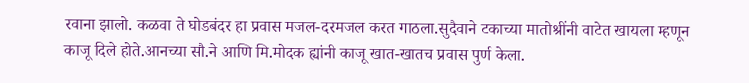रवाना झालो. कळवा ते घोडबंदर हा प्रवास मजल-दरमजल करत गाठला.सुदैवाने टकाच्या मातोश्रींनी वाटेत खायला म्हणून काजू दिले होते.आनच्या सौ.ने आणि मि.मोदक ह्यांनी काजू खात-खातच प्रवास पुर्ण केला.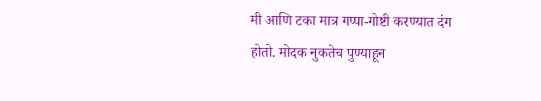मी आणि टका मात्र गप्पा-गोष्टी करण्यात दंग होतो. मोदक नुकतेच पुण्याहून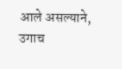आले असल्याने, उगाच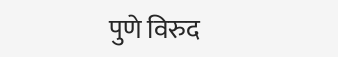पुणे विरुद